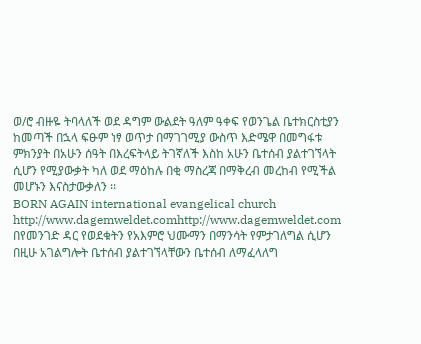ወ/ሮ ብዙዬ ትባላለች ወደ ዳግም ውልደት ዓለም ዓቀፍ የወንጌል ቤተክርስቲያን ከመጣች በኋላ ፍፁም ነፃ ወጥታ በማገገሚያ ውስጥ እድሜዋ በመግፋቱ ምክንያት በአሁን ሰዓት በእረፍትላይ ትገኛለች እስከ አሁን ቤተሰብ ያልተገኘላት ሲሆን የሚያውቃት ካለ ወደ ማዕከሉ በቂ ማስረጃ በማቅረብ መረከብ የሚችል መሆኑን እናስታውቃለን ፡፡
BORN AGAIN international evangelical church
http://www.dagemweldet.comhttp://www.dagemweldet.com
በየመንገድ ዳር የወደቁትን የአእምሮ ህሙማን በማንሳት የምታገለግል ሲሆን በዚሁ አገልግሎት ቤተሰብ ያልተገኘላቸውን ቤተሰብ ለማፈላለግ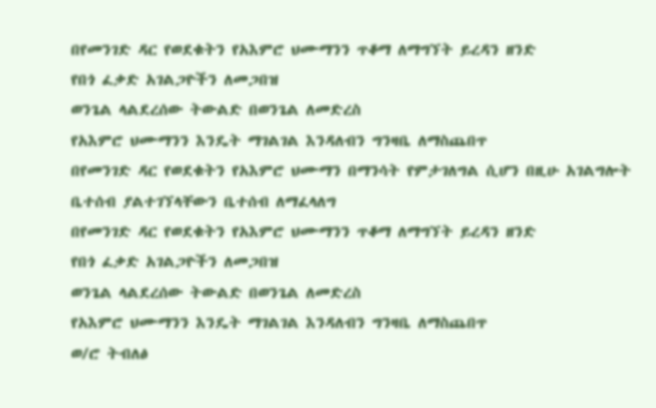በየመንገድ ዳር የወደቁትን የአእምሮ ህሙማንን ጥቆማ ለማግኘት ይረዳን ዘንድ
የበጎ ፈቃድ አገልጋዮችን ለመጋበዝ
ወንጌል ላልደረሰው ትውልድ በወንጌል ለመድረስ
የአእምሮ ህሙማንን እንዴት ማገልገል እንዳለብን ግንዛቤ ለማስጨበጥ
በየመንገድ ዳር የወደቁትን የአእምሮ ህሙማን በማንሳት የምታገለግል ሲሆን በዚሁ አገልግሎት ቤተሰብ ያልተገኘላቸውን ቤተሰብ ለማፈላለግ
በየመንገድ ዳር የወደቁትን የአእምሮ ህሙማንን ጥቆማ ለማግኘት ይረዳን ዘንድ
የበጎ ፈቃድ አገልጋዮችን ለመጋበዝ
ወንጌል ላልደረሰው ትውልድ በወንጌል ለመድረስ
የአእምሮ ህሙማንን እንዴት ማገልገል እንዳለብን ግንዛቤ ለማስጨበጥ
ወ/ሮ ትብለፅ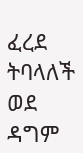ፈረደ ትባላለች ወደ ዳግም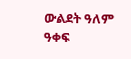ውልደት ዓለም ዓቀፍ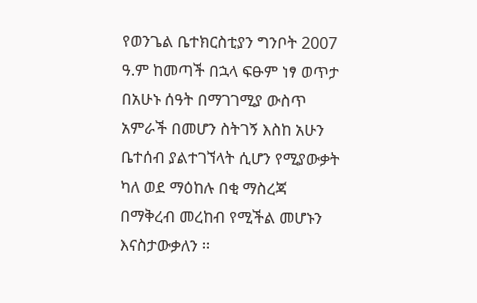የወንጌል ቤተክርስቲያን ግንቦት 2007 ዓ.ም ከመጣች በኋላ ፍፁም ነፃ ወጥታ በአሁኑ ሰዓት በማገገሚያ ውስጥ አምራች በመሆን ስትገኝ እስከ አሁን ቤተሰብ ያልተገኘላት ሲሆን የሚያውቃት ካለ ወደ ማዕከሉ በቂ ማስረጃ በማቅረብ መረከብ የሚችል መሆኑን እናስታውቃለን ፡፡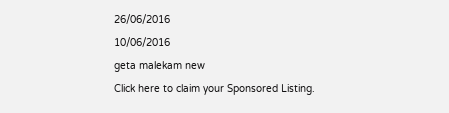26/06/2016
10/06/2016
geta malekam new
Click here to claim your Sponsored Listing.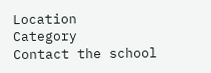Location
Category
Contact the school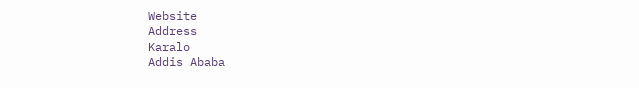Website
Address
Karalo
Addis Ababa